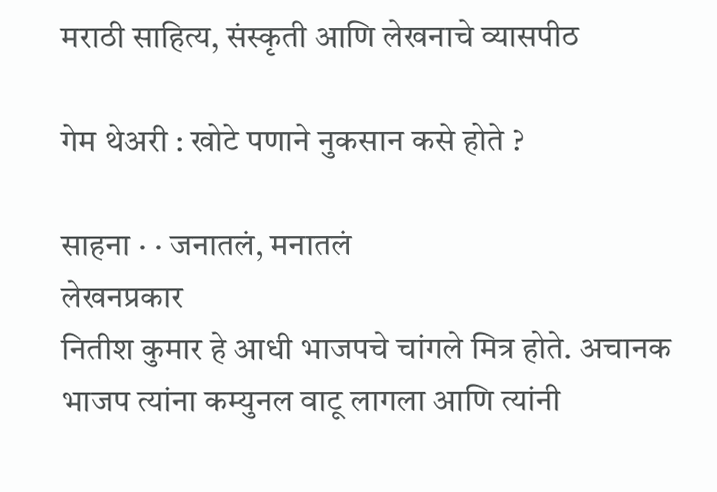मराठी साहित्य, संस्कृती आणि लेखनाचे व्यासपीठ

गेम थेअरी : खोटे पणाने नुकसान कसे होते ?

साहना · · जनातलं, मनातलं
लेखनप्रकार
नितीश कुमार हे आधी भाजपचे चांगले मित्र होते. अचानक भाजप त्यांना कम्युनल वाटू लागला आणि त्यांनी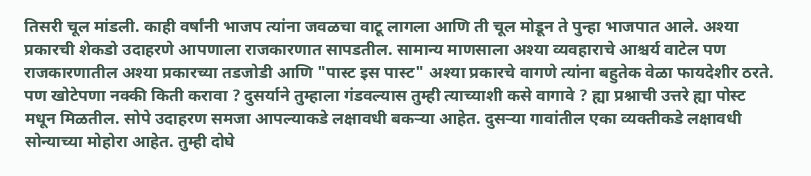तिसरी चूल मांडली. काही वर्षांनी भाजप त्यांना जवळचा वाटू लागला आणि ती चूल मोडून ते पुन्हा भाजपात आले. अश्या प्रकारची शेकडो उदाहरणे आपणाला राजकारणात सापडतील. सामान्य माणसाला अश्या व्यवहाराचे आश्चर्य वाटेल पण राजकारणातील अश्या प्रकारच्या तडजोडी आणि "पास्ट इस पास्ट" अश्या प्रकारचे वागणे त्यांना बहुतेक वेळा फायदेशीर ठरते. पण खोटेपणा नक्की किती करावा ? दुसर्याने तुम्हाला गंडवल्यास तुम्ही त्याच्याशी कसे वागावे ? ह्या प्रश्नाची उत्तरे ह्या पोस्ट मधून मिळतील. सोपे उदाहरण समजा आपल्याकडे लक्षावधी बकऱ्या आहेत. दुसऱ्या गावांतील एका व्यक्तीकडे लक्षावधी सोन्याच्या मोहोरा आहेत. तुम्ही दोघे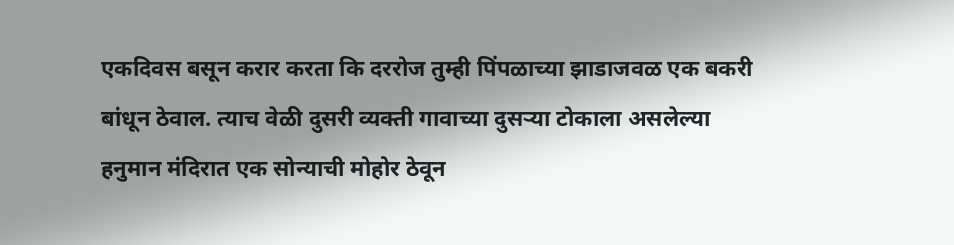एकदिवस बसून करार करता कि दररोज तुम्ही पिंपळाच्या झाडाजवळ एक बकरी बांधून ठेवाल. त्याच वेळी दुसरी व्यक्ती गावाच्या दुसऱ्या टोकाला असलेल्या हनुमान मंदिरात एक सोन्याची मोहोर ठेवून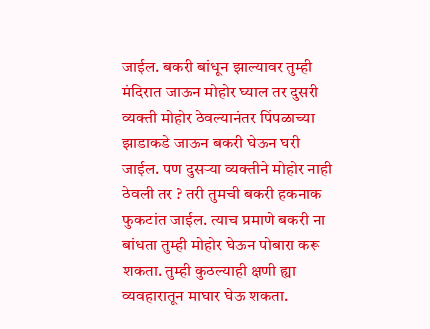जाईल. बकरी बांधून झाल्यावर तुम्ही मंदिरात जाऊन मोहोर घ्याल तर दुसरी व्यक्ती मोहोर ठेवल्यानंतर पिंपळाच्या झाडाकडे जाऊन बकरी घेऊन घरी जाईल. पण दुसऱ्या व्यक्तीने मोहोर नाही ठेवली तर ? तरी तुमची बकरी हकनाक फुकटांत जाईल. त्याच प्रमाणे बकरी ना बांधता तुम्ही मोहोर घेऊन पोबारा करू शकता. तुम्ही कुठल्याही क्षणी ह्या व्यवहारातून माघार घेऊ शकता.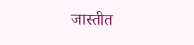जास्तीत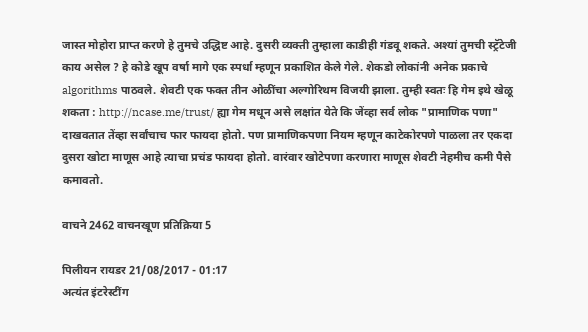जास्त मोहोरा प्राप्त करणे हे तुमचे उद्धिष्ट आहे. दुसरी व्यक्ती तुम्हाला काडीही गंडवू शकते. अश्यां तुमची स्ट्रॅटेजी काय असेल ? हे कोडे खूप वर्षा मागे एक स्पर्धा म्हणून प्रकाशित केले गेले. शेकडो लोकांनी अनेक प्रकाचे algorithms पाठवले. शेवटी एक फक्त तीन ओळींचा अल्गोरिथम विजयी झाला. तुम्ही स्वतः हि गेम इथे खेळू शकता : http://ncase.me/trust/ ह्या गेम मधून असे लक्षांत येते कि जेंव्हा सर्व लोक "प्रामाणिक पणा" दाखवतात तेंव्हा सर्वांचाच फार फायदा होतो. पण प्रामाणिकपणा नियम म्हणून काटेकोरपणे पाळला तर एकदा दुसरा खोटा माणूस आहे त्याचा प्रचंड फायदा होतो. वारंवार खोटेपणा करणारा माणूस शेवटी नेहमीच कमी पैसे कमावतो.

वाचने 2462 वाचनखूण प्रतिक्रिया 5

पिलीयन रायडर 21/08/2017 - 01:17
अत्यंत इंटरेस्टींग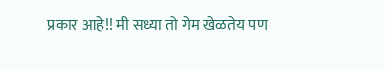प्रकार आहे!! मी सध्या तो गेम खेळतेय पण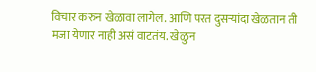विचार करुन खेळावा लागेल. आणि परत दुसर्‍यांदा खेळतान ती मजा येणार नाही असं वाटतंय. खेळुन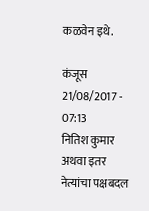कळवेन इथे.

कंजूस 21/08/2017 - 07:13
नितिश कुमार अथवा इतर नेत्यांचा पक्षबदल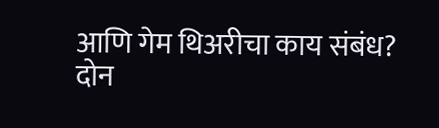आणि गेम थिअरीचा काय संबंध? दोन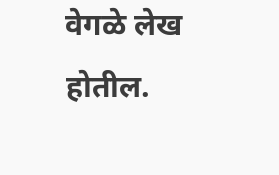वेगळे लेख होतील.